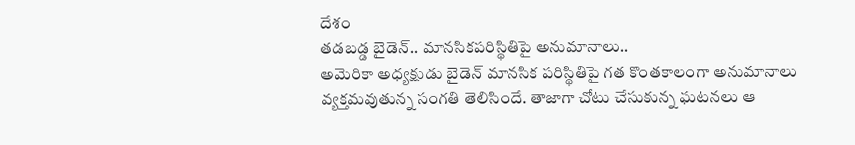దేశం
తడబడ్డ బైడెన్.. మానసికపరిస్థితిపై అనుమానాలు..
అమెరికా అధ్యక్షుడు బైడెన్ మానసిక పరిస్థితిపై గత కొంతకాలంగా అనుమానాలు వ్యక్తమవుతున్న సంగతి తెలిసిందే. తాజాగా చోటు చేసుకున్న ఘటనలు ఆ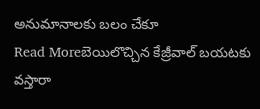అనుమానాలకు బలం చేకూ
Read Moreబెయిలొచ్చిన కేజ్రీవాల్ బయటకు వస్తారా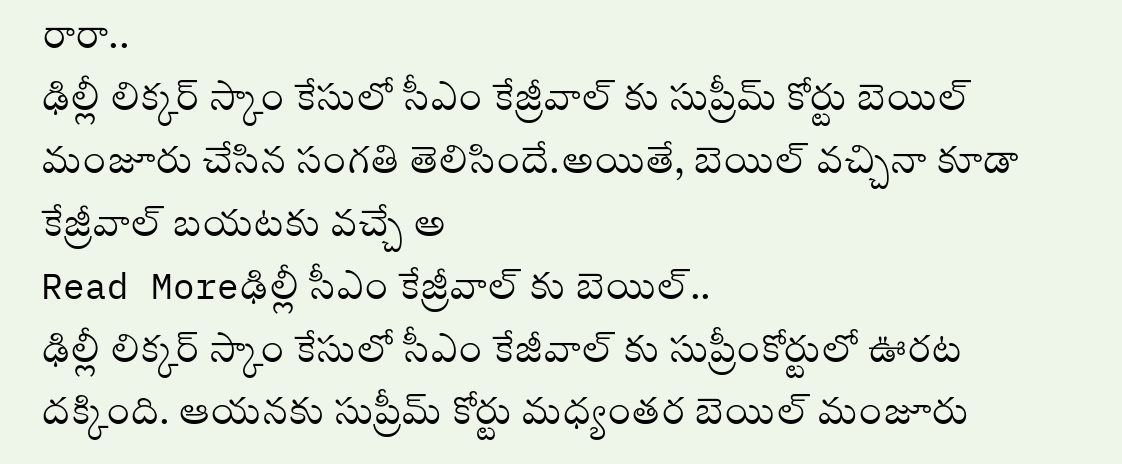రారా..
ఢిల్లీ లిక్కర్ స్కాం కేసులో సీఎం కేజ్రీవాల్ కు సుప్రీమ్ కోర్టు బెయిల్ మంజూరు చేసిన సంగతి తెలిసిందే.అయితే, బెయిల్ వచ్చినా కూడా కేజ్రీవాల్ బయటకు వచ్చే అ
Read Moreఢిల్లీ సీఎం కేజ్రీవాల్ కు బెయిల్..
ఢిల్లీ లిక్కర్ స్కాం కేసులో సీఎం కేజీవాల్ కు సుప్రీంకోర్టులో ఊరట దక్కింది. ఆయనకు సుప్రీమ్ కోర్టు మధ్యంతర బెయిల్ మంజూరు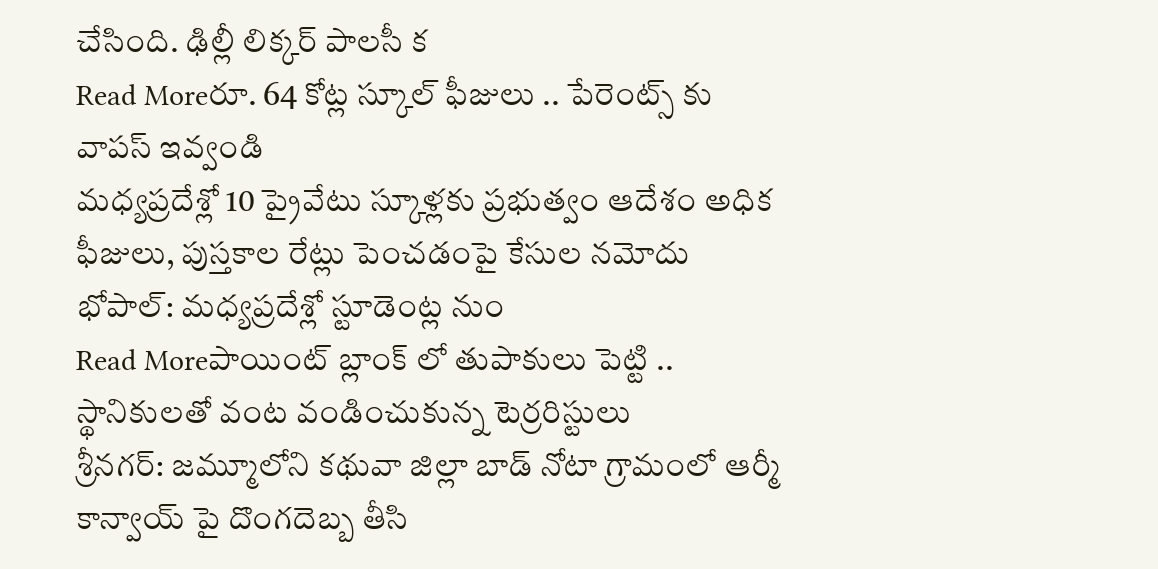చేసింది. ఢిల్లీ లిక్కర్ పాలసీ క
Read Moreరూ. 64 కోట్ల స్కూల్ ఫీజులు .. పేరెంట్స్ కు వాపస్ ఇవ్వండి
మధ్యప్రదేశ్లో 10 ప్రైవేటు స్కూళ్లకు ప్రభుత్వం ఆదేశం అధిక ఫీజులు, పుస్తకాల రేట్లు పెంచడంపై కేసుల నమోదు భోపాల్: మధ్యప్రదేశ్లో స్టూడెంట్ల నుం
Read Moreపాయింట్ బ్లాంక్ లో తుపాకులు పెట్టి .. స్థానికులతో వంట వండించుకున్న టెర్రరిస్టులు
శ్రీనగర్: జమ్మూలోని కథువా జిల్లా బాడ్ నోటా గ్రామంలో ఆర్మీ కాన్వాయ్ పై దొంగదెబ్బ తీసి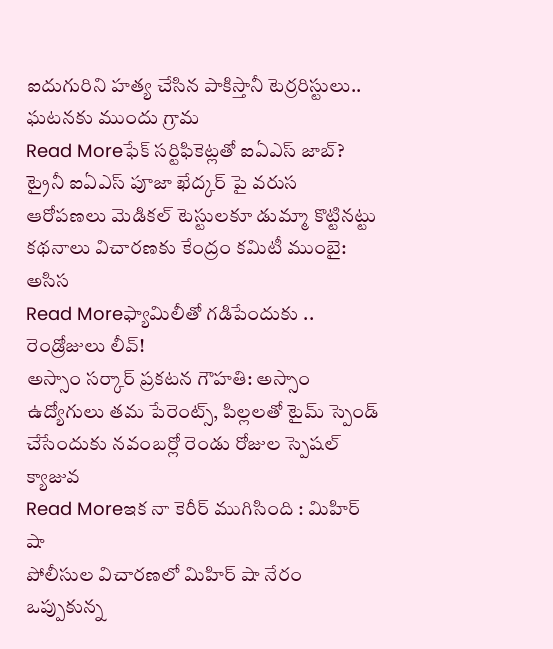ఐదుగురిని హత్య చేసిన పాకిస్తానీ టెర్రరిస్టులు.. ఘటనకు ముందు గ్రామ
Read Moreఫేక్ సర్టిఫికెట్లతో ఐఏఎస్ జాబ్?
ట్రైనీ ఐఏఎస్ పూజా ఖేద్కర్ పై వరుస ఆరోపణలు మెడికల్ టెస్టులకూ డుమ్మా కొట్టినట్టు కథనాలు విచారణకు కేంద్రం కమిటీ ముంబై: అసిస
Read Moreఫ్యామిలీతో గడిపేందుకు .. రెండ్రోజులు లీవ్!
అస్సాం సర్కార్ ప్రకటన గౌహతి: అస్సాం ఉద్యోగులు తమ పేరెంట్స్, పిల్లలతో టైమ్ స్పెండ్ చేసేందుకు నవంబర్లో రెండు రోజుల స్పెషల్ క్యాజువ
Read Moreఇక నా కెరీర్ ముగిసింది : మిహిర్ షా
పోలీసుల విచారణలో మిహిర్ షా నేరం ఒప్పుకున్న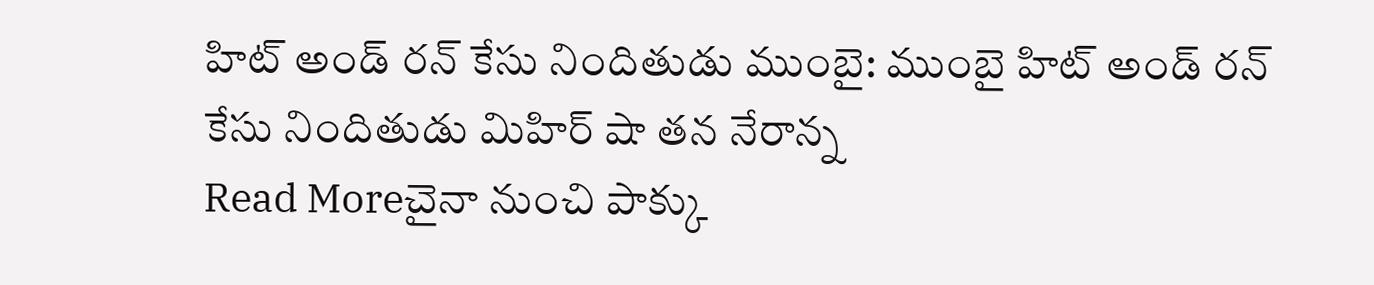హిట్ అండ్ రన్ కేసు నిందితుడు ముంబై: ముంబై హిట్ అండ్ రన్ కేసు నిందితుడు మిహిర్ షా తన నేరాన్న
Read Moreచైనా నుంచి పాక్కు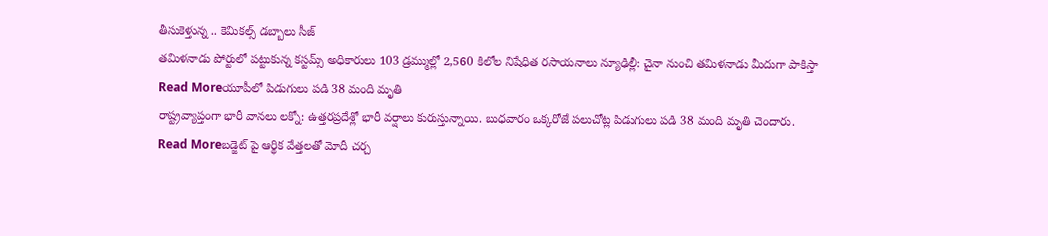తీసుకెళ్తున్న .. కెమికల్స్ డబ్బాలు సీజ్
తమిళనాడు పోర్టులో పట్టుకున్న కస్టమ్స్ అధికారులు 103 డ్రమ్ముల్లో 2,560 కిలోల నిషేధిత రసాయనాలు న్యూఢిల్లీ: చైనా నుంచి తమిళనాడు మీదుగా పాకిస్తా
Read Moreయూపీలో పిడుగులు పడి 38 మంది మృతి
రాష్ట్రవ్యాప్తంగా భారీ వానలు లక్నో: ఉత్తరప్రదేశ్లో భారీ వర్షాలు కురుస్తున్నాయి. బుధవారం ఒక్కరోజే పలుచోట్ల పిడుగులు పడి 38 మంది మృతి చెందారు.
Read Moreబడ్జెట్ పై ఆర్థిక వేత్తలతో మోదీ చర్చ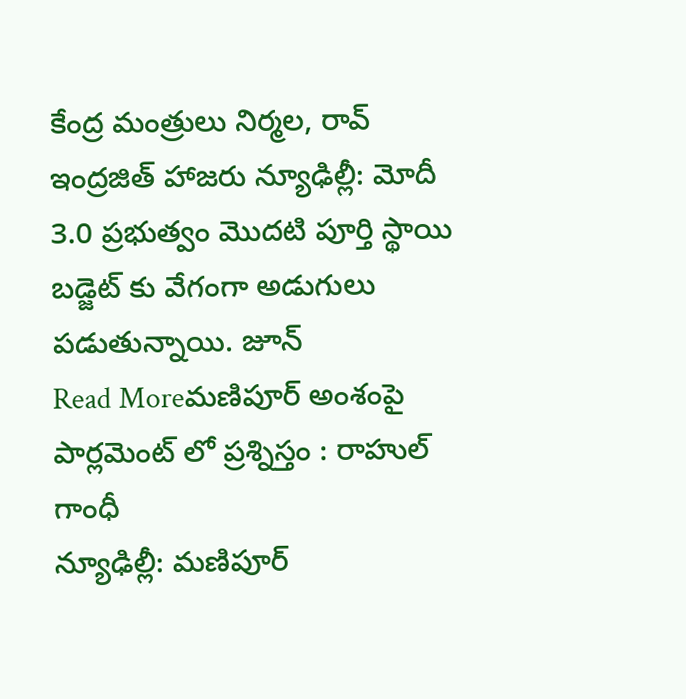కేంద్ర మంత్రులు నిర్మల, రావ్ ఇంద్రజిత్ హాజరు న్యూఢిల్లీ: మోదీ 3.0 ప్రభుత్వం మొదటి పూర్తి స్థాయి బడ్జెట్ కు వేగంగా అడుగులు పడుతున్నాయి. జూన్
Read Moreమణిపూర్ అంశంపై పార్లమెంట్ లో ప్రశ్నిస్తం : రాహుల్ గాంధీ
న్యూఢిల్లీ: మణిపూర్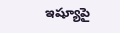ఇష్యూపై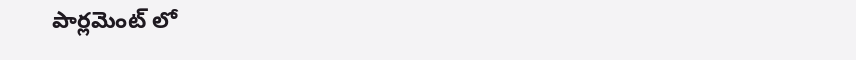పార్లమెంట్ లో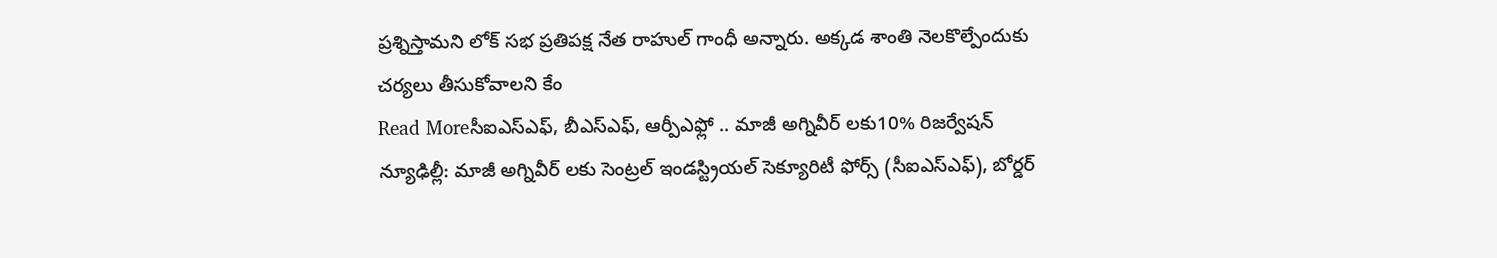ప్రశ్నిస్తామని లోక్ సభ ప్రతిపక్ష నేత రాహుల్ గాంధీ అన్నారు. అక్కడ శాంతి నెలకొల్పేందుకు చర్యలు తీసుకోవాలని కేం
Read Moreసీఐఎస్ఎఫ్, బీఎస్ఎఫ్, ఆర్పీఎఫ్లో .. మాజీ అగ్నివీర్ లకు10% రిజర్వేషన్
న్యూఢిల్లీ: మాజీ అగ్నివీర్ లకు సెంట్రల్ ఇండస్ట్రియల్ సెక్యూరిటీ ఫోర్స్ (సీఐఎస్ఎఫ్), బోర్డర్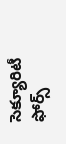సెక్యూరిటీ ఫోర్స్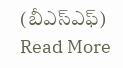(బీఎస్ఎఫ్)
Read More